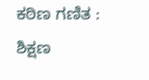ಕಠಿಣ ಗಣಿತ : ಶಿಕ್ಷಣ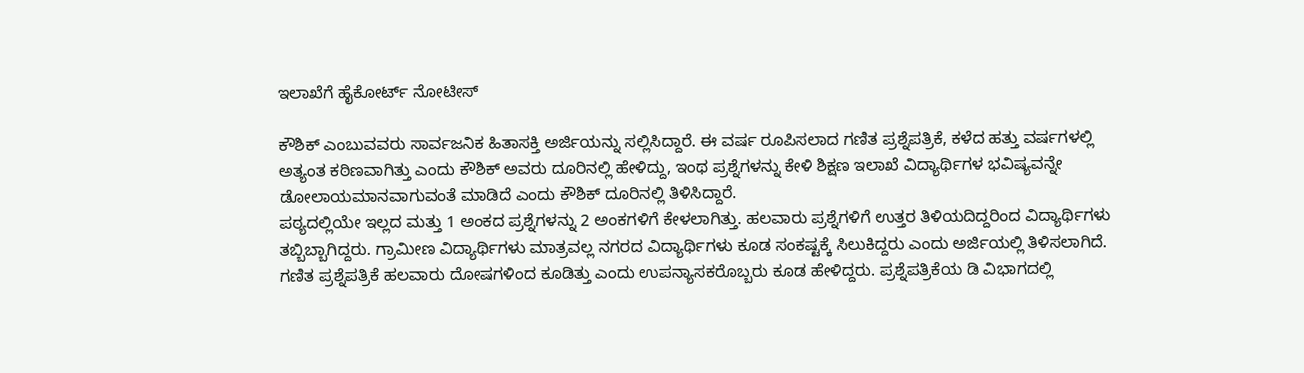ಇಲಾಖೆಗೆ ಹೈಕೋರ್ಟ್ ನೋಟೀಸ್

ಕೌಶಿಕ್ ಎಂಬುವವರು ಸಾರ್ವಜನಿಕ ಹಿತಾಸಕ್ತಿ ಅರ್ಜಿಯನ್ನು ಸಲ್ಲಿಸಿದ್ದಾರೆ. ಈ ವರ್ಷ ರೂಪಿಸಲಾದ ಗಣಿತ ಪ್ರಶ್ನೆಪತ್ರಿಕೆ, ಕಳೆದ ಹತ್ತು ವರ್ಷಗಳಲ್ಲಿ ಅತ್ಯಂತ ಕಠಿಣವಾಗಿತ್ತು ಎಂದು ಕೌಶಿಕ್ ಅವರು ದೂರಿನಲ್ಲಿ ಹೇಳಿದ್ದು, ಇಂಥ ಪ್ರಶ್ನೆಗಳನ್ನು ಕೇಳಿ ಶಿಕ್ಷಣ ಇಲಾಖೆ ವಿದ್ಯಾರ್ಥಿಗಳ ಭವಿಷ್ಯವನ್ನೇ ಡೋಲಾಯಮಾನವಾಗುವಂತೆ ಮಾಡಿದೆ ಎಂದು ಕೌಶಿಕ್ ದೂರಿನಲ್ಲಿ ತಿಳಿಸಿದ್ದಾರೆ.
ಪಠ್ಯದಲ್ಲಿಯೇ ಇಲ್ಲದ ಮತ್ತು 1 ಅಂಕದ ಪ್ರಶ್ನೆಗಳನ್ನು 2 ಅಂಕಗಳಿಗೆ ಕೇಳಲಾಗಿತ್ತು. ಹಲವಾರು ಪ್ರಶ್ನೆಗಳಿಗೆ ಉತ್ತರ ತಿಳಿಯದಿದ್ದರಿಂದ ವಿದ್ಯಾರ್ಥಿಗಳು ತಬ್ಬಿಬ್ಬಾಗಿದ್ದರು. ಗ್ರಾಮೀಣ ವಿದ್ಯಾರ್ಥಿಗಳು ಮಾತ್ರವಲ್ಲ ನಗರದ ವಿದ್ಯಾರ್ಥಿಗಳು ಕೂಡ ಸಂಕಷ್ಟಕ್ಕೆ ಸಿಲುಕಿದ್ದರು ಎಂದು ಅರ್ಜಿಯಲ್ಲಿ ತಿಳಿಸಲಾಗಿದೆ.
ಗಣಿತ ಪ್ರಶ್ನೆಪತ್ರಿಕೆ ಹಲವಾರು ದೋಷಗಳಿಂದ ಕೂಡಿತ್ತು ಎಂದು ಉಪನ್ಯಾಸಕರೊಬ್ಬರು ಕೂಡ ಹೇಳಿದ್ದರು. ಪ್ರಶ್ನೆಪತ್ರಿಕೆಯ ಡಿ ವಿಭಾಗದಲ್ಲಿ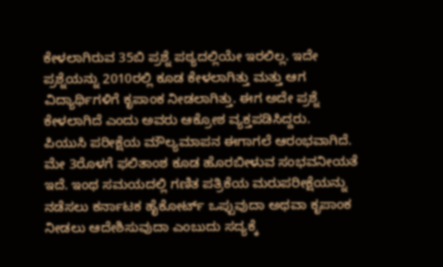ಕೇಳಲಾಗಿರುವ 35ಬಿ ಪ್ರಶ್ನೆ ಪಠ್ಯದಲ್ಲಿಯೇ ಇರಲಿಲ್ಲ. ಇದೇ ಪ್ರಶ್ನೆಯನ್ನು 2010ರಲ್ಲಿ ಕೂಡ ಕೇಳಲಾಗಿತ್ತು ಮತ್ತು ಆಗ ವಿದ್ಯಾರ್ಥಿಗಳಿಗೆ ಕೃಪಾಂಕ ನೀಡಲಾಗಿತ್ತು. ಈಗ ಅದೇ ಪ್ರಶ್ನೆ ಕೇಳಲಾಗಿದೆ ಎಂದು ಅವರು ಆಕ್ರೋಶ ವ್ಯಕ್ತಪಡಿಸಿದ್ದರು.
ಪಿಯುಸಿ ಪರೀಕ್ಷೆಯ ಮೌಲ್ಯಮಾಪನ ಈಗಾಗಲೆ ಆರಂಭವಾಗಿದೆ. ಮೇ 3ರೊಳಗೆ ಫಲಿತಾಂಶ ಕೂಡ ಹೊರಬೀಳುವ ಸಂಭವನೀಯತೆ ಇದೆ. ಇಂಥ ಸಮಯದಲ್ಲಿ ಗಣಿತ ಪತ್ರಿಕೆಯ ಮರುಪರೀಕ್ಷೆಯನ್ನು ನಡೆಸಲು ಕರ್ನಾಟಕ ಹೈಕೋರ್ಟ್ ಒಪ್ಪುವುದಾ ಅಥವಾ ಕೃಪಾಂಕ ನೀಡಲು ಆದೇಶಿಸುವುದಾ ಎಂಬುದು ಸದ್ಯಕ್ಕೆ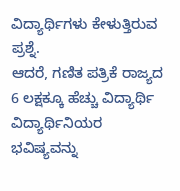ವಿದ್ಯಾರ್ಥಿಗಳು ಕೇಳುತ್ತಿರುವ ಪ್ರಶ್ನೆ.
ಆದರೆ, ಗಣಿತ ಪತ್ರಿಕೆ ರಾಜ್ಯದ 6 ಲಕ್ಷಕ್ಕೂ ಹೆಚ್ಚು ವಿದ್ಯಾರ್ಥಿ ವಿದ್ಯಾರ್ಥಿನಿಯರ ಭವಿಷ್ಯವನ್ನು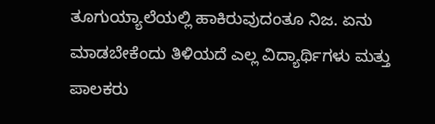ತೂಗುಯ್ಯಾಲೆಯಲ್ಲಿ ಹಾಕಿರುವುದಂತೂ ನಿಜ. ಏನು ಮಾಡಬೇಕೆಂದು ತಿಳಿಯದೆ ಎಲ್ಲ ವಿದ್ಯಾರ್ಥಿಗಳು ಮತ್ತು ಪಾಲಕರು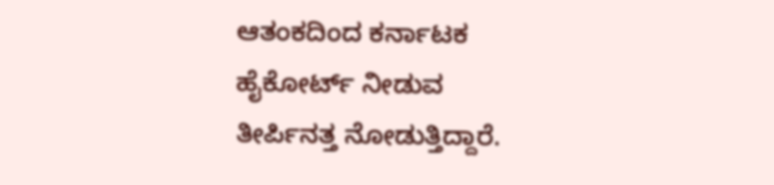ಆತಂಕದಿಂದ ಕರ್ನಾಟಕ ಹೈಕೋರ್ಟ್ ನೀಡುವ ತೀರ್ಪಿನತ್ತ ನೋಡುತ್ತಿದ್ದಾರೆ.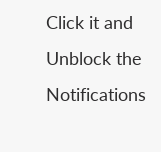Click it and Unblock the Notifications